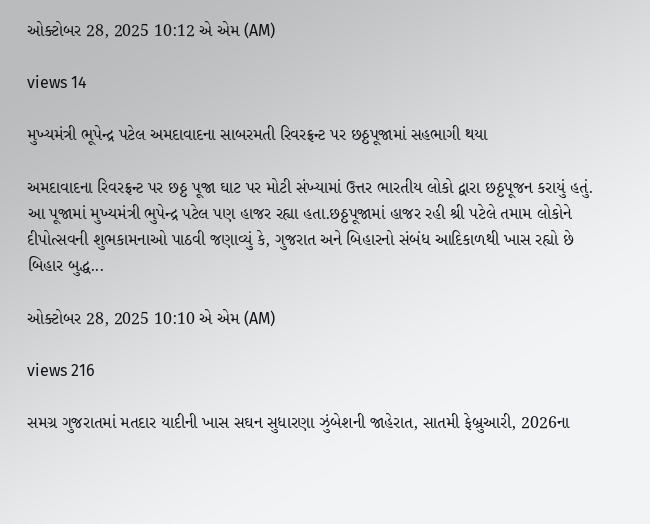ઓક્ટોબર 28, 2025 10:12 એ એમ (AM)

views 14

મુખ્યમંત્રી ભૂપેન્દ્ર પટેલ અમદાવાદના સાબરમતી રિવરફ્રન્ટ પર છઠ્ઠપૂજામાં સહભાગી થયા

અમદાવાદના રિવરફ્રન્ટ પર છઠ્ઠ પૂજા ઘાટ પર મોટી સંખ્યામાં ઉત્તર ભારતીય લોકો દ્વારા છઠ્ઠપૂજન કરાયું હતું. આ પૂજામાં મુખ્યમંત્રી ભુપેન્દ્ર પટેલ પણ હાજર રહ્યા હતા.છઠ્ઠપૂજામાં હાજર રહી શ્રી પટેલે તમામ લોકોને દીપોત્સવની શુભકામનાઓ પાઠવી જણાવ્યું કે, ગુજરાત અને બિહારનો સંબંધ આદિકાળથી ખાસ રહ્યો છે બિહાર બુદ્ધ...

ઓક્ટોબર 28, 2025 10:10 એ એમ (AM)

views 216

સમગ્ર ગુજરાતમાં મતદાર યાદીની ખાસ સઘન સુધારણા ઝુંબેશની જાહેરાત, સાતમી ફેબ્રુઆરી, 2026ના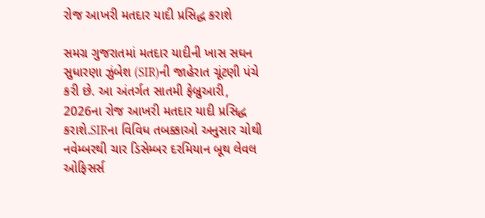રોજ આખરી મતદાર યાદી પ્રસિદ્ધ કરાશે

સમગ્ર ગુજરાતમાં મતદાર યાદીની ખાસ સઘન સુધારણા ઝુંબેશ (SIR)ની જાહેરાત ચૂંટણી પંચે કરી છે. આ અંતર્ગત સાતમી ફેબ્રુઆરી, 2026ના રોજ આખરી મતદાર યાદી પ્રસિદ્ધ કરાશે.SIRના વિવિધ તબક્કાઓ અનુસાર ચોથી નવેમ્બરથી ચાર ડિસેમ્બર દરમિયાન બૂથ લેવલ ઓફિસર્સ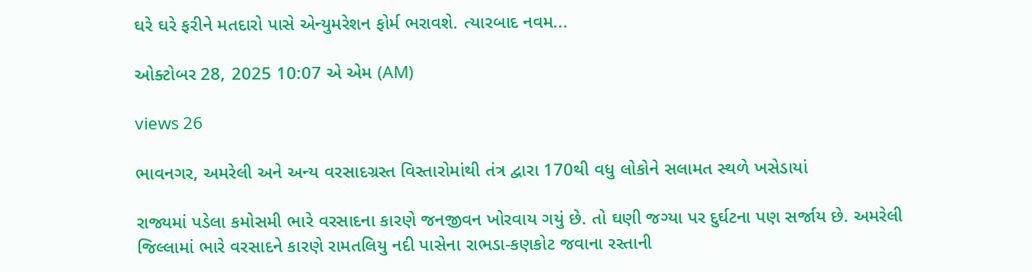ઘરે ઘરે ફરીને મતદારો પાસે એન્યુમરેશન ફોર્મ ભરાવશે. ત્યારબાદ નવમ...

ઓક્ટોબર 28, 2025 10:07 એ એમ (AM)

views 26

ભાવનગર, અમરેલી અને અન્ય વરસાદગ્રસ્ત વિસ્તારોમાંથી તંત્ર દ્વારા 170થી વધુ લોકોને સલામત સ્થળે ખસેડાયાં

રાજ્યમાં પડેલા કમોસમી ભારે વરસાદના કારણે જનજીવન ખોરવાય ગયું છે. તો ઘણી જગ્યા પર દુર્ઘટના પણ સર્જાય છે. અમરેલી જિલ્લામાં ભારે વરસાદને કારણે રામતલિયુ નદી પાસેના રાભડા-કણકોટ જવાના રસ્તાની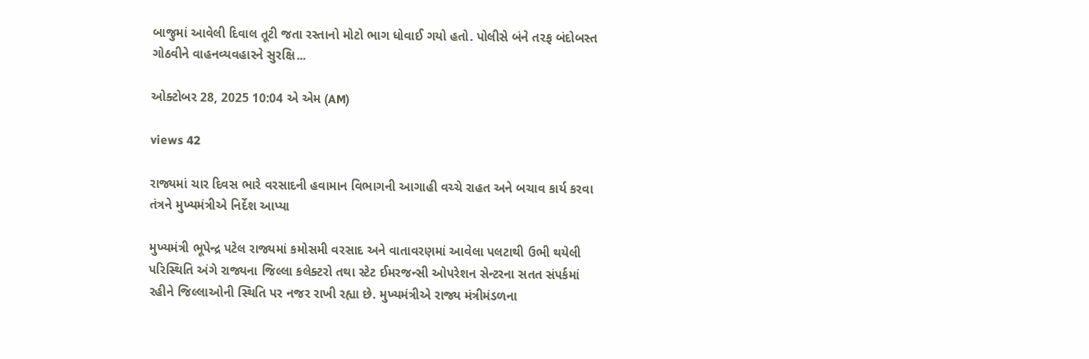બાજુમાં આવેલી દિવાલ તૂટી જતા રસ્તાનો મોટો ભાગ ધોવાઈ ગયો હતો. પોલીસે બંને તરફ બંદોબસ્ત ગોઠવીને વાહનવ્યવહારને સુરક્ષિ...

ઓક્ટોબર 28, 2025 10:04 એ એમ (AM)

views 42

રાજ્યમાં ચાર દિવસ ભારે વરસાદની હવામાન વિભાગની આગાહી વચ્ચે રાહત અને બચાવ કાર્ય કરવા તંત્રને મુખ્યમંત્રીએ નિર્દેશ આપ્યા

મુખ્યમંત્રી ભૂપેન્દ્ર પટેલ રાજ્યમાં કમોસમી વરસાદ અને વાતાવરણમાં આવેલા પલટાથી ઉભી થયેલી પરિસ્થિતિ અંગે રાજ્યના જિલ્લા કલેક્ટરો તથા સ્ટેટ ઈમરજન્સી ઓપરેશન સેન્ટરના સતત સંપર્કમાં રહીને જિલ્લાઓની સ્થિતિ પર નજર રાખી રહ્યા છે. મુખ્યમંત્રીએ રાજ્ય મંત્રીમંડળના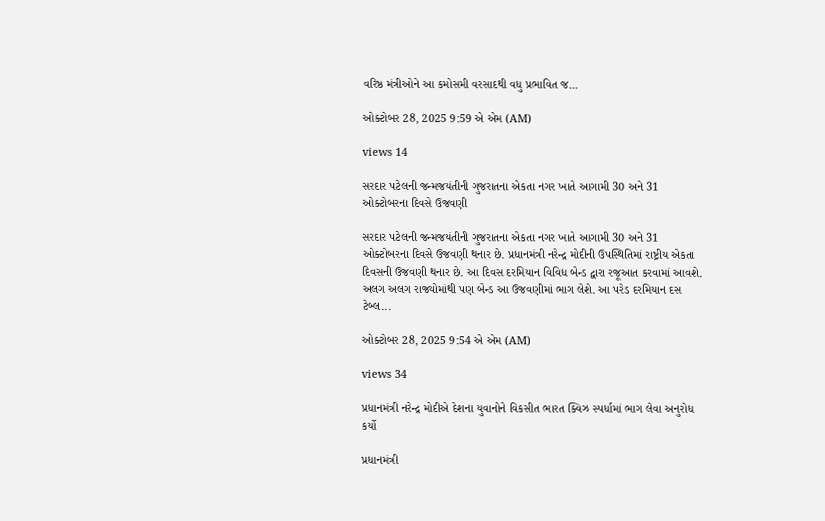વરિષ્ઠ મંત્રીઓને આ કમોસમી વરસાદથી વધુ પ્રભાવિત જ...

ઓક્ટોબર 28, 2025 9:59 એ એમ (AM)

views 14

સરદાર પટેલની જન્મજયંતીની ગુજરાતના એકતા નગર ખાતે આગામી 30 અને 31 ઓક્ટોબરના દિવસે ઉજવણી

સરદાર પટેલની જન્મજયંતીની ગુજરાતના એકતા નગર ખાતે આગામી 30 અને 31 ઓક્ટોબરના દિવસે ઉજવણી થનાર છે. પ્રધાનમંત્રી નરેન્દ્ર મોદીની ઉપસ્થિતિમાં રાષ્ટ્રીય એકતા દિવસની ઉજવણી થનાર છે. આ દિવસ દરમિયાન વિવિધ બેન્ડ દ્વારા રજૂઆત કરવામાં આવશે. અલગ અલગ રાજ્યોમાંથી પણ બેન્ડ આ ઉજવણીમાં ભાગ લેશે. આ પરેડ દરમિયાન દસ ટેબ્લ...

ઓક્ટોબર 28, 2025 9:54 એ એમ (AM)

views 34

પ્રધાનમંત્રી નરેન્દ્ર મોદીએ દેશના યુવાનોને વિકસીત ભારત ક્વિઝ સ્પર્ધામાં ભાગ લેવા અનુરોધ કર્યો

પ્રધાનમંત્રી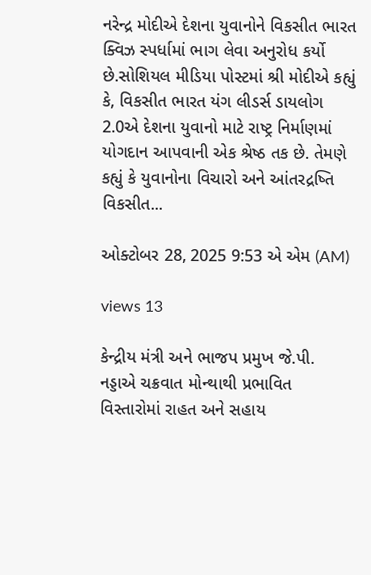નરેન્દ્ર મોદીએ દેશના યુવાનોને વિકસીત ભારત ક્વિઝ સ્પર્ધામાં ભાગ લેવા અનુરોધ કર્યો છે.સોશિયલ મીડિયા પોસ્ટમાં શ્રી મોદીએ કહ્યું કે, વિકસીત ભારત યંગ લીડર્સ ડાયલોગ 2.0એ દેશના યુવાનો માટે રાષ્ટ્ર નિર્માણમાં યોગદાન આપવાની એક શ્રેષ્ઠ તક છે. તેમણે કહ્યું કે યુવાનોના વિચારો અને આંતરદ્રષ્તિ વિકસીત...

ઓક્ટોબર 28, 2025 9:53 એ એમ (AM)

views 13

કેન્દ્રીય મંત્રી અને ભાજપ પ્રમુખ જે.પી. નડ્ડાએ ચક્રવાત મોન્થાથી પ્રભાવિત વિસ્તારોમાં રાહત અને સહાય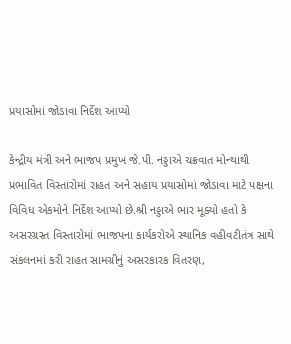પ્રયાસોમાં જોડાવા નિર્દેશ આપ્યો

કેન્દ્રીય મંત્રી અને ભાજપ પ્રમુખ જે.પી. નડ્ડાએ ચક્રવાત મોન્થાથી પ્રભાવિત વિસ્તારોમાં રાહત અને સહાય પ્રયાસોમાં જોડાવા માટે પક્ષના વિવિધ એકમોને નિર્દેશ આપ્યો છે.શ્રી નડ્ડાએ ભાર મૂક્યો હતો કે અસરગ્રસ્ત વિસ્તારોમાં ભાજપના કાર્યકરોએ સ્થાનિક વહીવટીતંત્ર સાથે સંકલનમાં કરી રાહત સામગ્રીનું અસરકારક વિતરણ,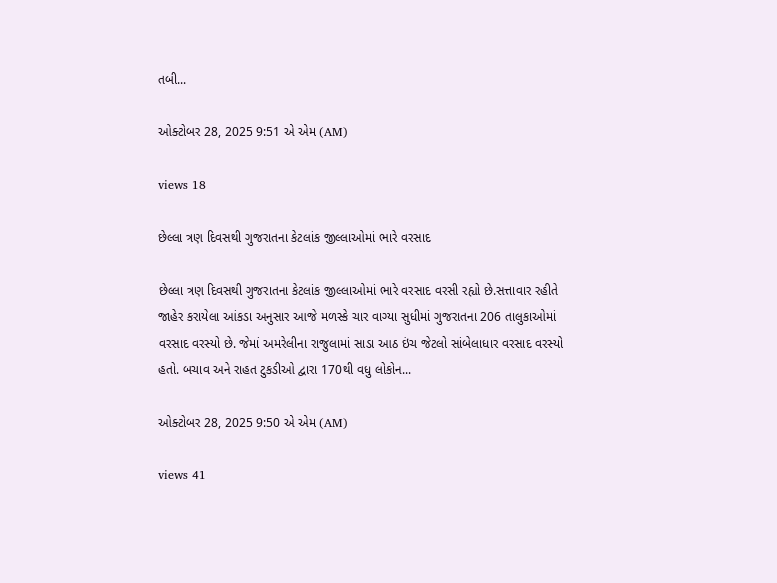તબી...

ઓક્ટોબર 28, 2025 9:51 એ એમ (AM)

views 18

છેલ્લા ત્રણ દિવસથી ગુજરાતના કેટલાંક જીલ્લાઓમાં ભારે વરસાદ

છેલ્લા ત્રણ દિવસથી ગુજરાતના કેટલાંક જીલ્લાઓમાં ભારે વરસાદ વરસી રહ્યો છે.સત્તાવાર રહીતે જાહેર કરાયેલા આંકડા અનુસાર આજે મળસ્કે ચાર વાગ્યા સુધીમાં ગુજરાતના 206 તાલુકાઓમાં વરસાદ વરસ્યો છે. જેમાં અમરેલીના રાજુલામાં સાડા આઠ ઇંચ જેટલો સાંબેલાધાર વરસાદ વરસ્યો હતો. બચાવ અને રાહત ટુકડીઓ દ્વારા 170થી વધુ લોકોન...

ઓક્ટોબર 28, 2025 9:50 એ એમ (AM)

views 41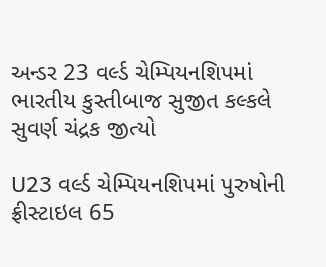અન્ડર 23 વર્લ્ડ ચેમ્પિયનશિપમાં ભારતીય કુસ્તીબાજ સુજીત કલ્કલે સુવર્ણ ચંદ્રક જીત્યો

U23 વર્લ્ડ ચેમ્પિયનશિપમાં પુરુષોની ફ્રીસ્ટાઇલ 65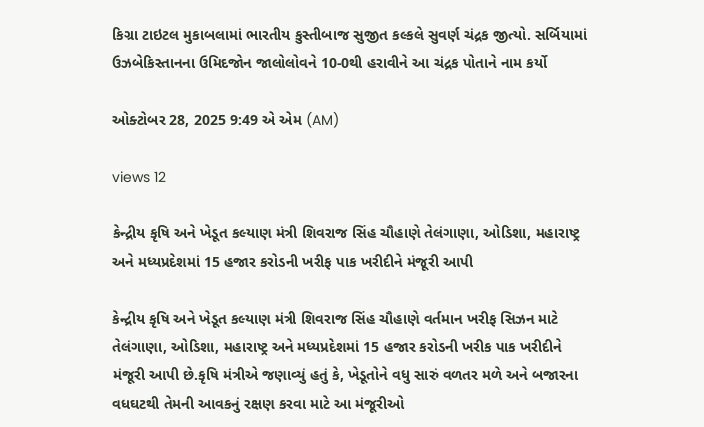કિગ્રા ટાઇટલ મુકાબલામાં ભારતીય કુસ્તીબાજ સુજીત કલ્કલે સુવર્ણ ચંદ્રક જીત્યો. સર્બિયામાં ઉઝબેકિસ્તાનના ઉમિદજોન જાલોલોવને 10-0થી હરાવીને આ ચંદ્રક પોતાને નામ કર્યો

ઓક્ટોબર 28, 2025 9:49 એ એમ (AM)

views 12

કેન્દ્રીય કૃષિ અને ખેડૂત કલ્યાણ મંત્રી શિવરાજ સિંહ ચૌહાણે તેલંગાણા, ઓડિશા, મહારાષ્ટ્ર અને મધ્યપ્રદેશમાં 15 હજાર કરોડની ખરીફ પાક ખરીદીને મંજૂરી આપી

કેન્દ્રીય કૃષિ અને ખેડૂત કલ્યાણ મંત્રી શિવરાજ સિંહ ચૌહાણે વર્તમાન ખરીફ સિઝન માટે તેલંગાણા, ઓડિશા, મહારાષ્ટ્ર અને મધ્યપ્રદેશમાં 15 હજાર કરોડની ખરીક પાક ખરીદીને મંજૂરી આપી છે.કૃષિ મંત્રીએ જણાવ્યું હતું કે, ખેડૂતોને વધુ સારું વળતર મળે અને બજારના વધઘટથી તેમની આવકનું રક્ષણ કરવા માટે આ મંજૂરીઓ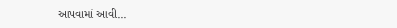આપવામાં આવી...